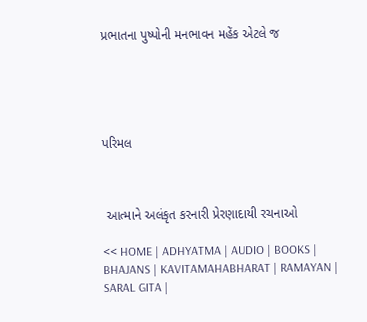પ્રભાતના પુષ્પોની મનભાવન મહેંક એટલે જ





પરિમલ



 આત્માને અલંકૃત કરનારી પ્રેરણાદાયી રચનાઓ

<< HOME | ADHYATMA | AUDIO | BOOKS | BHAJANS | KAVITAMAHABHARAT | RAMAYAN | SARAL GITA |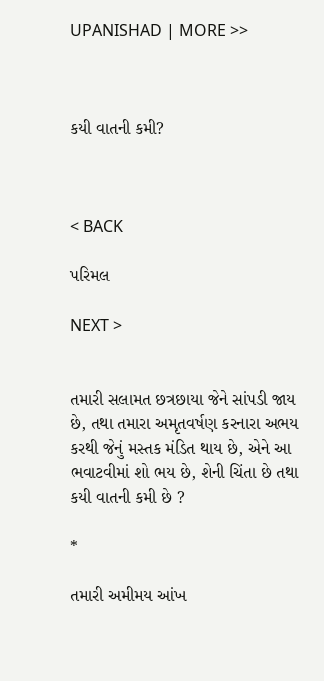UPANISHAD | MORE >>



કયી વાતની કમી?



< BACK

પરિમલ

NEXT >


તમારી સલામત છત્રછાયા જેને સાંપડી જાય છે, તથા તમારા અમૃતવર્ષણ કરનારા અભય કરથી જેનું મસ્તક મંડિત થાય છે, એને આ ભવાટવીમાં શો ભય છે, શેની ચિંતા છે તથા કયી વાતની કમી છે ?

*

તમારી અમીમય આંખ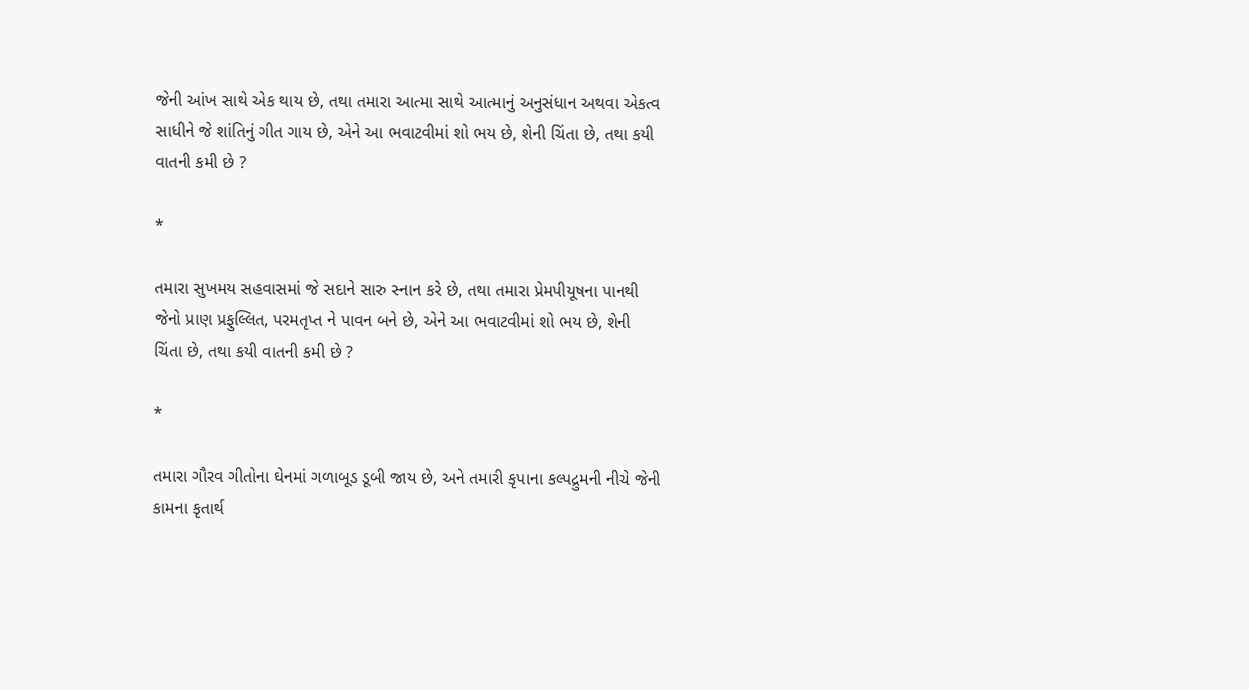જેની આંખ સાથે એક થાય છે, તથા તમારા આત્મા સાથે આત્માનું અનુસંધાન અથવા એકત્વ સાધીને જે શાંતિનું ગીત ગાય છે, એને આ ભવાટવીમાં શો ભય છે, શેની ચિંતા છે, તથા કયી વાતની કમી છે ?

*

તમારા સુખમય સહવાસમાં જે સદાને સારુ સ્નાન કરે છે, તથા તમારા પ્રેમપીયૂષના પાનથી જેનો પ્રાણ પ્રફુલ્લિત, પરમતૃપ્ત ને પાવન બને છે, એને આ ભવાટવીમાં શો ભય છે, શેની ચિંતા છે, તથા કયી વાતની કમી છે ?

*

તમારા ગૌરવ ગીતોના ઘેનમાં ગળાબૂડ ડૂબી જાય છે, અને તમારી કૃપાના કલ્પદ્રુમની નીચે જેની કામના કૃતાર્થ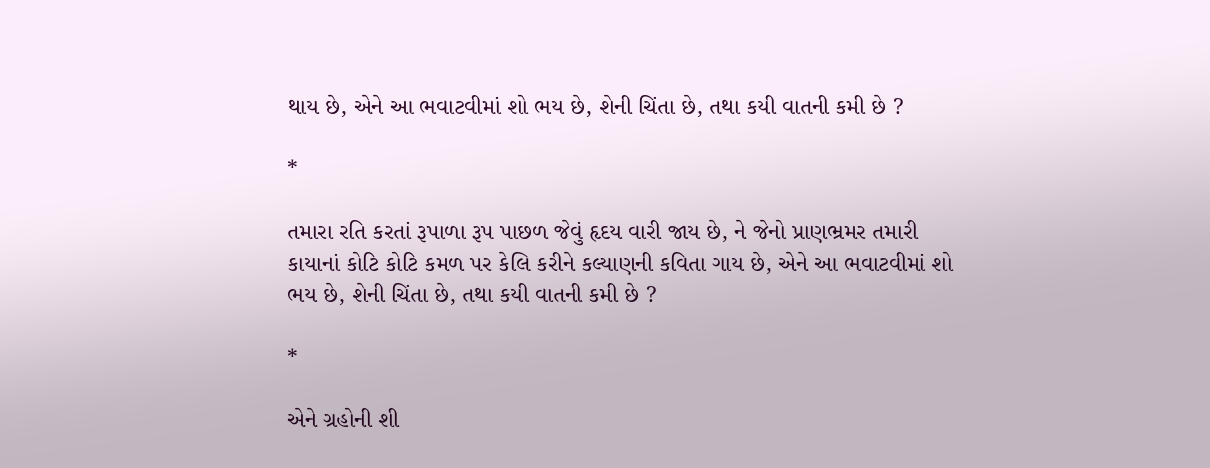થાય છે, એને આ ભવાટવીમાં શો ભય છે, શેની ચિંતા છે, તથા કયી વાતની કમી છે ?

*

તમારા રતિ કરતાં રૂપાળા રૂપ પાછળ જેવું હૃદય વારી જાય છે, ને જેનો પ્રાણભ્રમર તમારી કાયાનાં કોટિ કોટિ કમળ પર કેલિ કરીને કલ્યાણની કવિતા ગાય છે, એને આ ભવાટવીમાં શો ભય છે, શેની ચિંતા છે, તથા કયી વાતની કમી છે ?

*

એને ગ્રહોની શી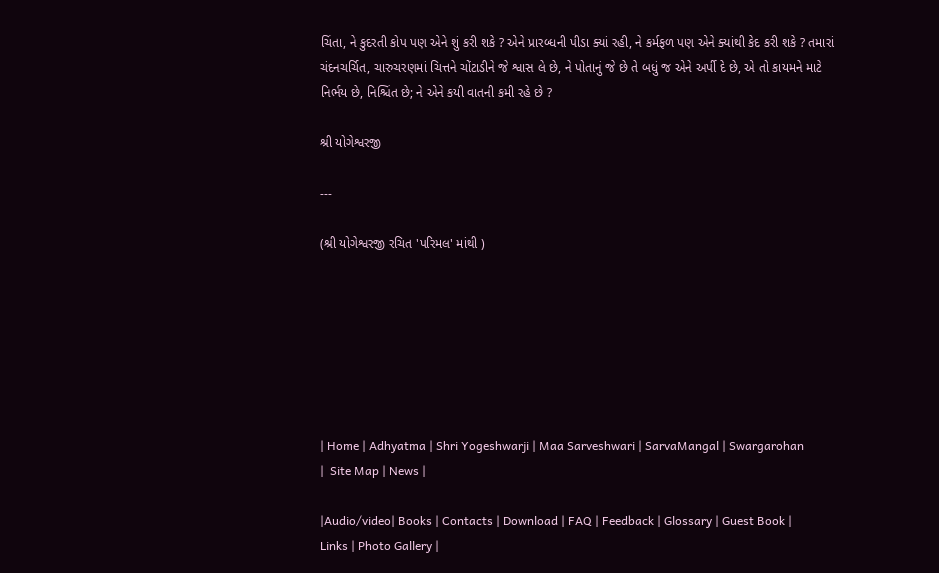ચિંતા, ને કુદરતી કોપ પણ એને શું કરી શકે ? એને પ્રારબ્ધની પીડા ક્યાં રહી, ને કર્મફળ પણ એને ક્યાંથી કેદ કરી શકે ? તમારાં ચંદનચર્ચિત, ચારુચરણમાં ચિત્તને ચોંટાડીને જે શ્વાસ લે છે, ને પોતાનું જે છે તે બધું જ એને અર્પી દે છે, એ તો કાયમને માટે નિર્ભય છે, નિશ્ચિંત છે; ને એને કયી વાતની કમી રહે છે ?

શ્રી યોગેશ્વરજી

---

(શ્રી યોગેશ્વરજી રચિત 'પરિમલ' માંથી )







| Home | Adhyatma | Shri Yogeshwarji | Maa Sarveshwari | SarvaMangal | Swargarohan |  Site Map | News |

|Audio/video| Books | Contacts | Download | FAQ | Feedback | Glossary | Guest Book | Links | Photo Gallery |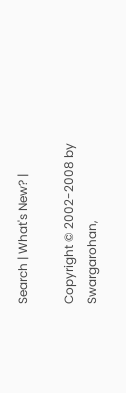Search | What's New? |

Copyright © 2002-2008 by Swargarohan,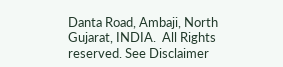Danta Road, Ambaji, North Gujarat, INDIA.  All Rights reserved. See Disclaimer